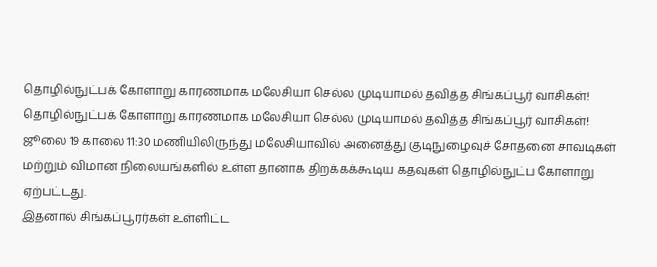தொழில்நுட்பக் கோளாறு காரணமாக மலேசியா செல்ல முடியாமல் தவித்த சிங்கப்பூர் வாசிகள்!
தொழில்நுட்பக் கோளாறு காரணமாக மலேசியா செல்ல முடியாமல் தவித்த சிங்கப்பூர் வாசிகள்!
ஜூலை 19 காலை 11:30 மணியிலிருந்து மலேசியாவில் அனைத்து குடிநுழைவுச் சோதனை சாவடிகள் மற்றும் விமான நிலையங்களில் உள்ள தானாக திறக்கக்கூடிய கதவுகள் தொழில்நுட்ப கோளாறு ஏற்பட்டது.
இதனால் சிங்கப்பூரர்கள் உள்ளிட்ட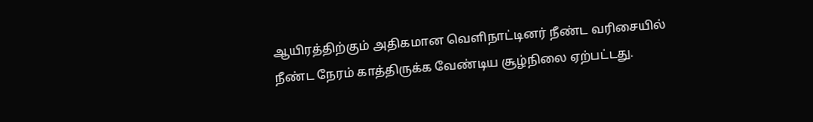ஆயிரத்திற்கும் அதிகமான வெளிநாட்டினர் நீண்ட வரிசையில் நீண்ட நேரம் காத்திருக்க வேண்டிய சூழ்நிலை ஏற்பட்டது.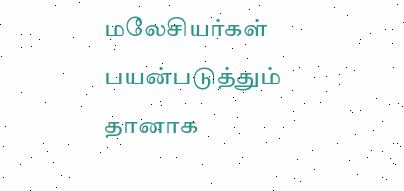மலேசியர்கள் பயன்படுத்தும் தானாக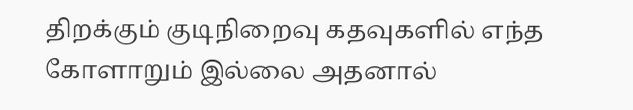திறக்கும் குடிநிறைவு கதவுகளில் எந்த கோளாறும் இல்லை அதனால்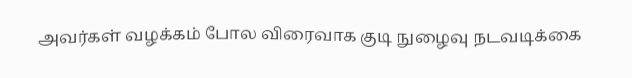அவர்கள் வழக்கம் போல விரைவாக குடி நுழைவு நடவடிக்கை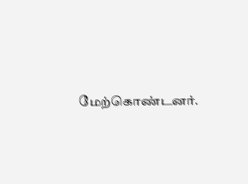மேற்கொண்டனர்.